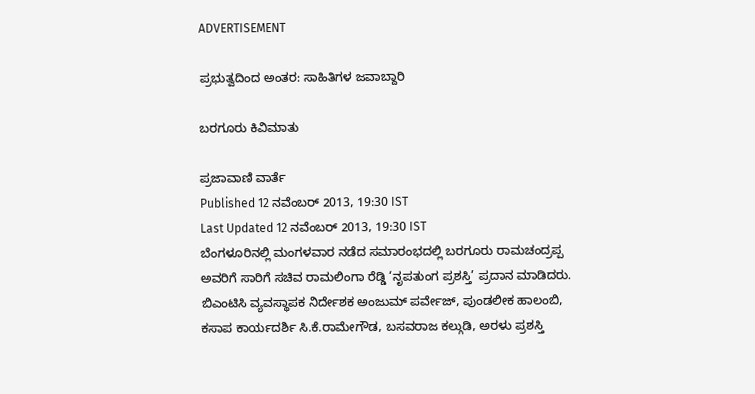ADVERTISEMENT

ಪ್ರಭುತ್ವದಿಂದ ಅಂತರ: ಸಾಹಿತಿಗಳ ಜವಾಬ್ದಾರಿ

ಬರಗೂರು ಕಿವಿಮಾತು

ಪ್ರಜಾವಾಣಿ ವಾರ್ತೆ
Published 12 ನವೆಂಬರ್ 2013, 19:30 IST
Last Updated 12 ನವೆಂಬರ್ 2013, 19:30 IST
ಬೆಂಗಳೂರಿನಲ್ಲಿ ಮಂಗಳವಾರ ನಡೆದ ಸಮಾರಂಭದಲ್ಲಿ ಬರಗೂರು ರಾಮಚಂದ್ರಪ್ಪ ಅವರಿಗೆ ಸಾರಿಗೆ ಸಚಿವ ರಾಮಲಿಂಗಾ ರೆಡ್ಡಿ ‘ನೃಪತುಂಗ ಪ್ರಶಸ್ತಿ’ ಪ್ರದಾನ ಮಾಡಿದರು. ಬಿಎಂಟಿಸಿ ವ್ಯವಸ್ಥಾಪಕ ನಿರ್ದೇಶಕ ಅಂಜುಮ್‌ ಪರ್ವೇಜ್‌, ಪುಂಡಲೀಕ ಹಾಲಂಬಿ, ಕಸಾಪ ಕಾರ್ಯದರ್ಶಿ ಸಿ.ಕೆ.ರಾಮೇಗೌಡ, ಬಸವರಾಜ ಕಲ್ಗುಡಿ, ಅರಳು ಪ್ರಶಸ್ತಿ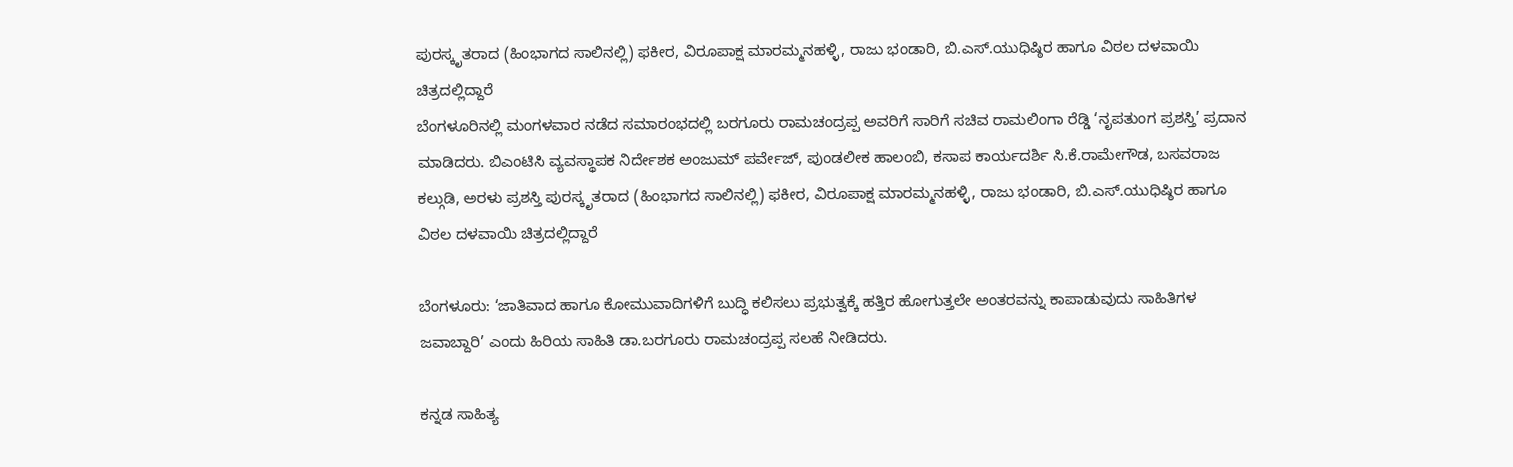ಪುರಸ್ಕೃತರಾದ (ಹಿಂಭಾಗದ ಸಾಲಿನಲ್ಲಿ) ಫಕೀರ, ವಿರೂಪಾಕ್ಷ ಮಾರಮ್ಮನಹಳ್ಳಿ, ರಾಜು ಭಂಡಾರಿ, ಬಿ.ಎಸ್‌.ಯುಧಿಷ್ಠಿರ ಹಾಗೂ ವಿಠಲ ದಳವಾಯಿ ಚಿತ್ರದಲ್ಲಿದ್ದಾರೆ
ಬೆಂಗಳೂರಿನಲ್ಲಿ ಮಂಗಳವಾರ ನಡೆದ ಸಮಾರಂಭದಲ್ಲಿ ಬರಗೂರು ರಾಮಚಂದ್ರಪ್ಪ ಅವರಿಗೆ ಸಾರಿಗೆ ಸಚಿವ ರಾಮಲಿಂಗಾ ರೆಡ್ಡಿ ‘ನೃಪತುಂಗ ಪ್ರಶಸ್ತಿ’ ಪ್ರದಾನ ಮಾಡಿದರು. ಬಿಎಂಟಿಸಿ ವ್ಯವಸ್ಥಾಪಕ ನಿರ್ದೇಶಕ ಅಂಜುಮ್‌ ಪರ್ವೇಜ್‌, ಪುಂಡಲೀಕ ಹಾಲಂಬಿ, ಕಸಾಪ ಕಾರ್ಯದರ್ಶಿ ಸಿ.ಕೆ.ರಾಮೇಗೌಡ, ಬಸವರಾಜ ಕಲ್ಗುಡಿ, ಅರಳು ಪ್ರಶಸ್ತಿ ಪುರಸ್ಕೃತರಾದ (ಹಿಂಭಾಗದ ಸಾಲಿನಲ್ಲಿ) ಫಕೀರ, ವಿರೂಪಾಕ್ಷ ಮಾರಮ್ಮನಹಳ್ಳಿ, ರಾಜು ಭಂಡಾರಿ, ಬಿ.ಎಸ್‌.ಯುಧಿಷ್ಠಿರ ಹಾಗೂ ವಿಠಲ ದಳವಾಯಿ ಚಿತ್ರದಲ್ಲಿದ್ದಾರೆ

ಬೆಂಗಳೂರು: ‘ಜಾತಿವಾದ ಹಾಗೂ ಕೋಮುವಾದಿಗಳಿಗೆ ಬುದ್ಧಿ ಕಲಿಸಲು ಪ್ರಭುತ್ವಕ್ಕೆ ಹತ್ತಿರ ಹೋಗುತ್ತಲೇ ಅಂತರವನ್ನು ಕಾಪಾಡುವುದು ಸಾಹಿತಿಗಳ ಜವಾಬ್ದಾರಿ’ ಎಂದು ಹಿರಿಯ ಸಾಹಿತಿ ಡಾ.ಬರಗೂರು ರಾಮಚಂದ್ರಪ್ಪ ಸಲಹೆ ನೀಡಿದರು.

ಕನ್ನಡ ಸಾಹಿತ್ಯ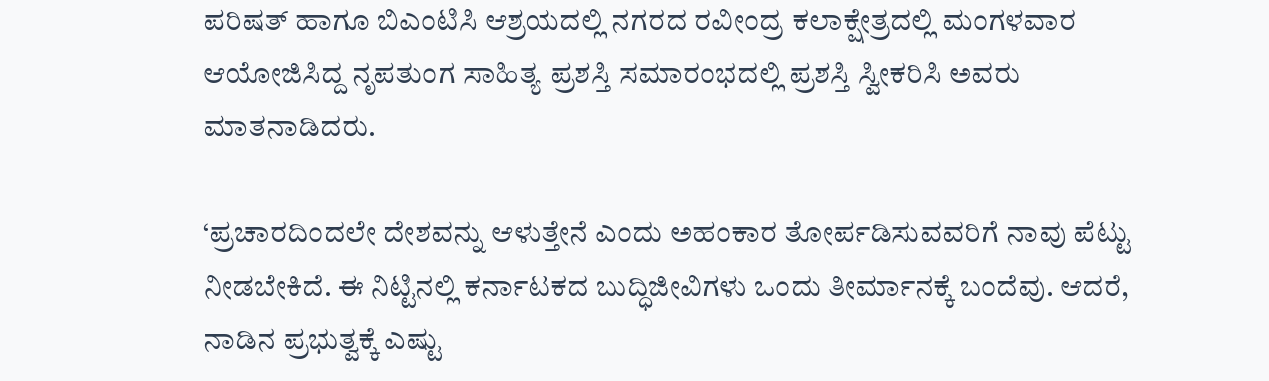ಪರಿಷತ್‌ ಹಾಗೂ ಬಿಎಂಟಿಸಿ ಆಶ್ರಯದಲ್ಲಿ ನಗರದ ರವೀಂದ್ರ ಕಲಾಕ್ಷೇತ್ರದಲ್ಲಿ ಮಂಗಳವಾರ ಆಯೋಜಿಸಿದ್ದ ನೃಪತುಂಗ ಸಾಹಿತ್ಯ ಪ್ರಶಸ್ತಿ ಸಮಾರಂಭದಲ್ಲಿ ಪ್ರಶಸ್ತಿ ಸ್ವೀಕರಿಸಿ ಅವರು ಮಾತನಾಡಿದರು.

‘ಪ್ರಚಾರದಿಂದಲೇ ದೇಶವನ್ನು ಆಳುತ್ತೇನೆ ಎಂದು ಅಹಂಕಾರ ತೋರ್ಪಡಿಸುವವರಿಗೆ ನಾವು ಪೆಟ್ಟು ನೀಡಬೇಕಿದೆ. ಈ ನಿಟ್ಟಿನಲ್ಲಿ ಕರ್ನಾಟಕದ ಬುದ್ಧಿಜೀವಿಗಳು ಒಂದು ತೀರ್ಮಾನಕ್ಕೆ ಬಂದೆವು. ಆದರೆ, ನಾಡಿನ ಪ್ರಭುತ್ವಕ್ಕೆ ಎಷ್ಟು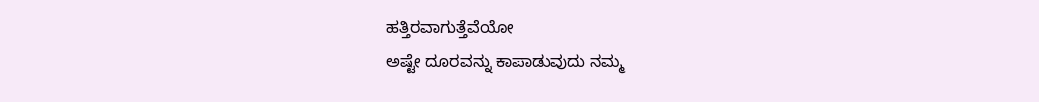ಹತ್ತಿರವಾಗುತ್ತೆವೆಯೋ
ಅಷ್ಟೇ ದೂರವನ್ನು ಕಾಪಾಡುವುದು ನಮ್ಮ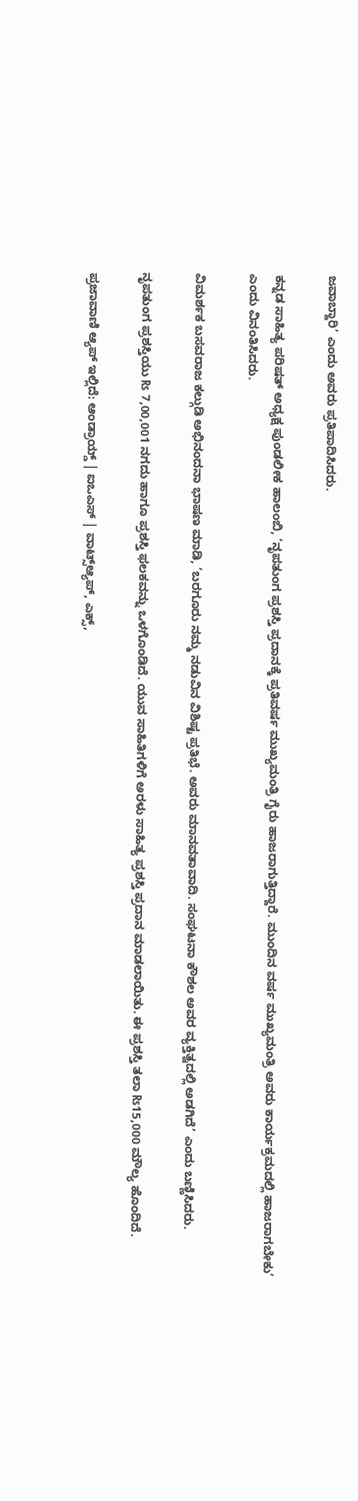ಜವಾಬ್ದಾರಿ’ ಎಂದು ಅವರು ಪ್ರತಿಪಾದಿಸಿದರು.

ಕನ್ನಡ ಸಾಹಿತ್ಯ ಪರಿಷತ್‌ ಅಧ್ಯಕ್ಷ ಪುಂಡಲೀಕ ಹಾಲಂಬಿ, ‘ನೃಪತುಂಗ ಪ್ರಶಸ್ತಿ ಪ್ರದಾನಕ್ಕೆ ಪ್ರತಿವರ್ಷ ಮುಖ್ಯಮಂತ್ರಿ ಗೈರು ಹಾಜರಾಗುತ್ತಿದ್ದಾರೆ. ಮುಂದಿನ ವರ್ಷ ಮುಖ್ಯಮಂತ್ರಿ ಅವರು ಕಾರ್ಯಕ್ರಮದಲ್ಲಿ ಹಾಜರಾಗಬೇಕು’ ಎಂದು ವಿನಂತಿಸಿದರು.

ವಿಮರ್ಶಕ ಬಸವರಾಜ ಕಲ್ಗುಡಿ ಅಭಿನಂದನಾ ಭಾಷಣ ಮಾಡಿ, ‘ಬರಗೂರು ನಮ್ಮ ನಡುವಿನ ವಿಶಿಷ್ಟ ಪ್ರತಿಭೆ. ಅವರು ಮಾನವತಾವಾದಿ. ಸಂಘಟನಾ ಕೌಶಲ ಅವರ ವ್ಯಕ್ತಿತ್ವದಲ್ಲಿ ಅಡಗಿದೆ’ ಎಂದು ಬಣ್ಣಿಸಿದರು.

ನೃಪತುಂಗ ಪ್ರಶಸ್ತಿಯು ₨ 7,00,001 ನಗದು ಹಾಗೂ ಪ್ರಶಸ್ತಿ ಫಲಕವನ್ನು ಒಳಗೊಂಡಿದೆ. ಯುವ ಸಾಹಿತಿಗಳಿಗೆ ಅರಳು ಸಾಹಿತ್ಯ ಪ್ರಶಸ್ತಿ ಪ್ರದಾನ ಮಾಡಲಾಯಿತು. ಈ ಪ್ರಶಸ್ತಿ ತಲಾ ₨15,000 ಮೌಲ್ಯ ಹೊಂದಿದೆ.

ಪ್ರಜಾವಾಣಿ ಆ್ಯಪ್ ಇಲ್ಲಿದೆ: ಆಂಡ್ರಾಯ್ಡ್ | ಐಒಎಸ್ | ವಾಟ್ಸ್ಆ್ಯಪ್, ಎಕ್ಸ್,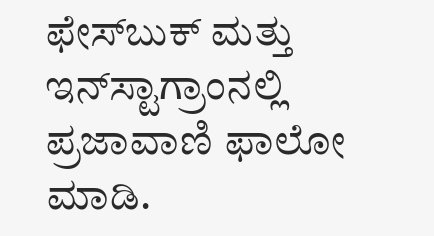ಫೇಸ್‌ಬುಕ್ ಮತ್ತು ಇನ್‌ಸ್ಟಾಗ್ರಾಂನಲ್ಲಿ ಪ್ರಜಾವಾಣಿ ಫಾಲೋ ಮಾಡಿ.